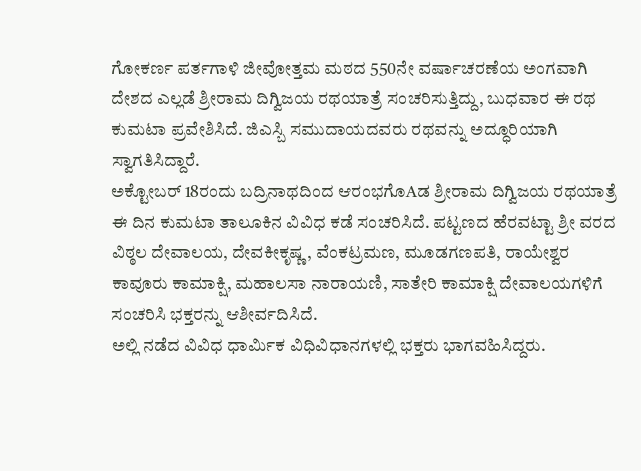ಗೋಕರ್ಣ ಪರ್ತಗಾಳಿ ಜೀವೋತ್ತಮ ಮಠದ 550ನೇ ವರ್ಷಾಚರಣೆಯ ಅಂಗವಾಗಿ ದೇಶದ ಎಲ್ಲಡೆ ಶ್ರೀರಾಮ ದಿಗ್ವಿಜಯ ರಥಯಾತ್ರೆ ಸಂಚರಿಸುತ್ತಿದ್ದು, ಬುಧವಾರ ಈ ರಥ ಕುಮಟಾ ಪ್ರವೇಶಿಸಿದೆ. ಜಿಎಸ್ಬಿ ಸಮುದಾಯದವರು ರಥವನ್ನು ಅದ್ಧೂರಿಯಾಗಿ ಸ್ವಾಗತಿಸಿದ್ದಾರೆ.
ಅಕ್ಟೋಬರ್ 18ರಂದು ಬದ್ರಿನಾಥದಿಂದ ಆರಂಭಗೊAಡ ಶ್ರೀರಾಮ ದಿಗ್ವಿಜಯ ರಥಯಾತ್ರೆ ಈ ದಿನ ಕುಮಟಾ ತಾಲೂಕಿನ ವಿವಿಧ ಕಡೆ ಸಂಚರಿಸಿದೆ. ಪಟ್ಟಣದ ಹೆರವಟ್ಟಾ ಶ್ರೀ ವರದ ವಿಠ್ಠಲ ದೇವಾಲಯ, ದೇವಕೀಕೃಷ್ಣ, ವೆಂಕಟ್ರಮಣ, ಮೂಡಗಣಪತಿ, ರಾಯೇಶ್ವರ ಕಾವೂರು ಕಾಮಾಕ್ಷಿ, ಮಹಾಲಸಾ ನಾರಾಯಣಿ, ಸಾತೇರಿ ಕಾಮಾಕ್ಷಿ ದೇವಾಲಯಗಳಿಗೆ ಸಂಚರಿಸಿ ಭಕ್ತರನ್ನು ಆಶೀರ್ವದಿಸಿದೆ.
ಅಲ್ಲಿ ನಡೆದ ವಿವಿಧ ಧಾರ್ಮಿಕ ವಿಧಿವಿಧಾನಗಳಲ್ಲಿ ಭಕ್ತರು ಭಾಗವಹಿಸಿದ್ದರು.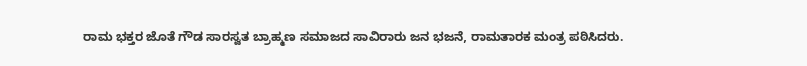ರಾಮ ಭಕ್ತರ ಜೊತೆ ಗೌಡ ಸಾರಸ್ವತ ಬ್ರಾಹ್ಮಣ ಸಮಾಜದ ಸಾವಿರಾರು ಜನ ಭಜನೆ, ರಾಮತಾರಕ ಮಂತ್ರ ಪಠಿಸಿದರು.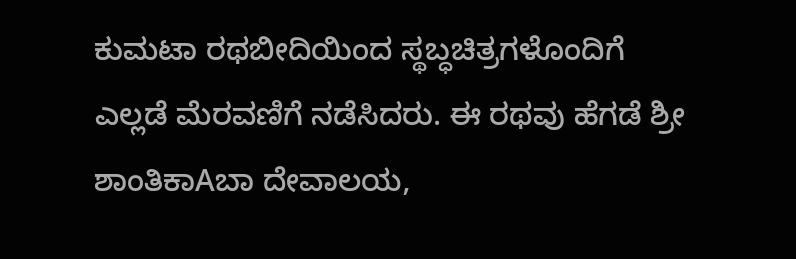ಕುಮಟಾ ರಥಬೀದಿಯಿಂದ ಸ್ಥಬ್ಧಚಿತ್ರಗಳೊಂದಿಗೆ ಎಲ್ಲಡೆ ಮೆರವಣಿಗೆ ನಡೆಸಿದರು. ಈ ರಥವು ಹೆಗಡೆ ಶ್ರೀ ಶಾಂತಿಕಾAಬಾ ದೇವಾಲಯ,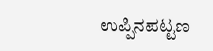ಉಪ್ಪಿನಪಟ್ಟಣ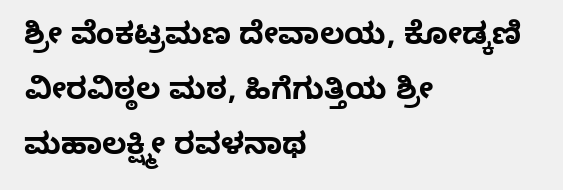ಶ್ರೀ ವೆಂಕಟ್ರಮಣ ದೇವಾಲಯ, ಕೋಡ್ಕಣಿ ವೀರವಿಠ್ಠಲ ಮಠ, ಹಿಗೆಗುತ್ತಿಯ ಶ್ರೀ ಮಹಾಲಕ್ಷ್ಮೀ ರವಳನಾಥ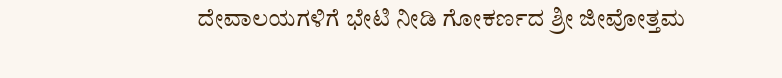ದೇವಾಲಯಗಳಿಗೆ ಭೇಟಿ ನೀಡಿ ಗೋಕರ್ಣದ ಶ್ರೀ ಜೀವೋತ್ತಮ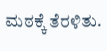ಮಠಕ್ಕೆ ತೆರಳಿತು.